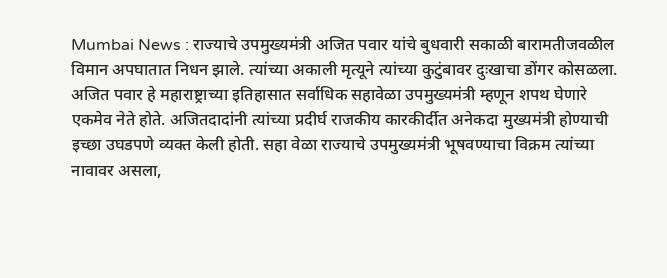Mumbai News : राज्याचे उपमुख्यमंत्री अजित पवार यांचे बुधवारी सकाळी बारामतीजवळील विमान अपघातात निधन झाले. त्यांच्या अकाली मृत्यूने त्यांच्या कुटुंबावर दुःखाचा डोंगर कोसळला. अजित पवार हे महाराष्ट्राच्या इतिहासात सर्वाधिक सहावेळा उपमुख्यमंत्री म्हणून शपथ घेणारे एकमेव नेते होते. अजितदादांनी त्यांच्या प्रदीर्घ राजकीय कारकीर्दीत अनेकदा मुख्यमंत्री होण्याची इच्छा उघडपणे व्यक्त केली होती. सहा वेळा राज्याचे उपमुख्यमंत्री भूषवण्याचा विक्रम त्यांच्या नावावर असला,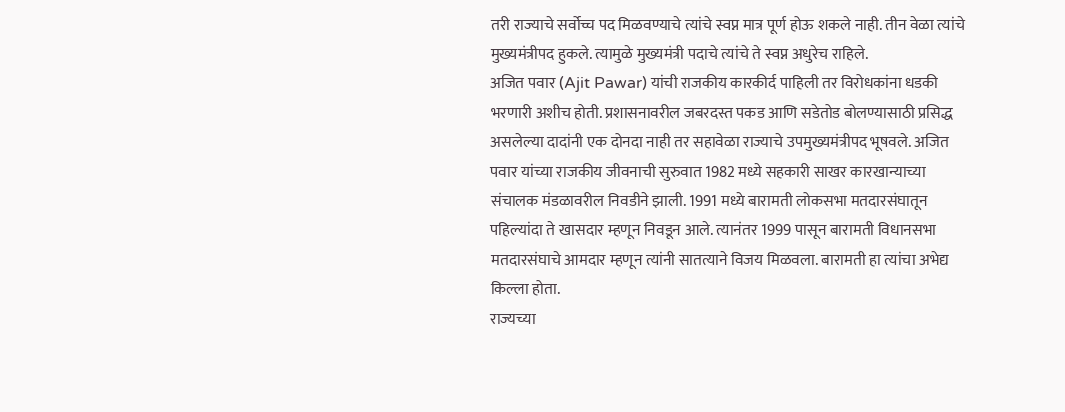तरी राज्याचे सर्वोच्च पद मिळवण्याचे त्यांचे स्वप्न मात्र पूर्ण होऊ शकले नाही. तीन वेळा त्यांचे मुख्यमंत्रीपद हुकले. त्यामुळे मुख्यमंत्री पदाचे त्यांचे ते स्वप्न अधुरेच राहिले.
अजित पवार (Ajit Pawar) यांची राजकीय कारकीर्द पाहिली तर विरोधकांना धडकी भरणारी अशीच होती. प्रशासनावरील जबरदस्त पकड आणि सडेतोड बोलण्यासाठी प्रसिद्ध असलेल्या दादांनी एक दोनदा नाही तर सहावेळा राज्याचे उपमुख्यमंत्रीपद भूषवले. अजित पवार यांच्या राजकीय जीवनाची सुरुवात 1982 मध्ये सहकारी साखर कारखान्याच्या संचालक मंडळावरील निवडीने झाली. 1991 मध्ये बारामती लोकसभा मतदारसंघातून पहिल्यांदा ते खासदार म्हणून निवडून आले. त्यानंतर 1999 पासून बारामती विधानसभा मतदारसंघाचे आमदार म्हणून त्यांनी सातत्याने विजय मिळवला. बारामती हा त्यांचा अभेद्य किल्ला होता.
राज्यच्या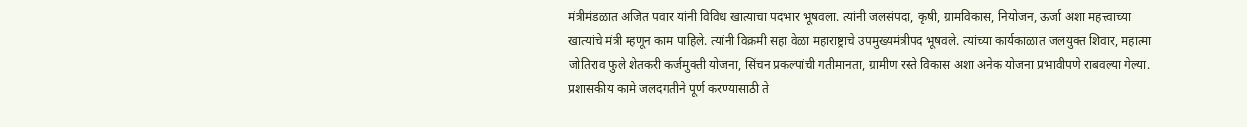मंत्रीमंडळात अजित पवार यांनी विविध खात्याचा पदभार भूषवला. त्यांनी जलसंपदा, कृषी, ग्रामविकास, नियोजन, ऊर्जा अशा महत्त्वाच्या खात्यांचे मंत्री म्हणून काम पाहिले. त्यांनी विक्रमी सहा वेळा महाराष्ट्राचे उपमुख्यमंत्रीपद भूषवले. त्यांच्या कार्यकाळात जलयुक्त शिवार, महात्मा जोतिराव फुले शेतकरी कर्जमुक्ती योजना, सिंचन प्रकल्पांची गतीमानता, ग्रामीण रस्ते विकास अशा अनेक योजना प्रभावीपणे राबवल्या गेल्या. प्रशासकीय कामे जलदगतीने पूर्ण करण्यासाठी ते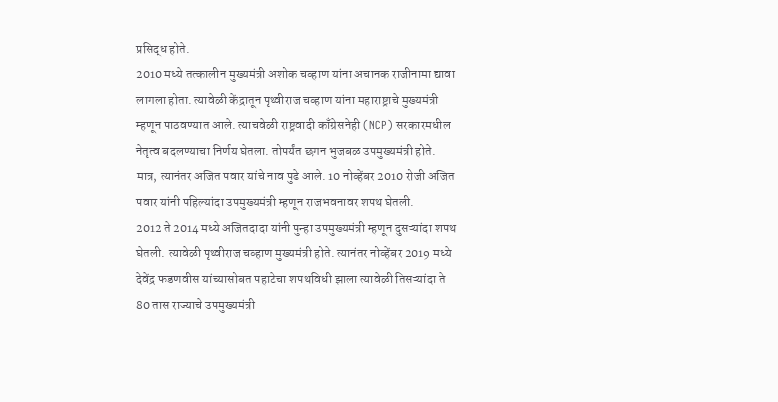प्रसिद्ध होते.
2010 मध्ये तत्कालीन मुख्यमंत्री अशोक चव्हाण यांना अचानक राजीनामा द्यावा लागला होता. त्यावेळी केंद्रातून पृथ्वीराज चव्हाण यांना महाराष्ट्राचे मुख्यमंत्री म्हणून पाठवण्यात आले. त्याचवेळी राष्ट्रवादी काँग्रेसनेही (NCP) सरकारमधील नेतृत्व बदलण्याचा निर्णय घेतला. तोपर्यंत छगन भुजबळ उपमुख्यमंत्री होते. मात्र, त्यानंतर अजित पवार यांचे नाव पुढे आले. 10 नोव्हेंबर 2010 रोजी अजित पवार यांनी पहिल्यांदा उपमुख्यमंत्री म्हणून राजभवनावर शपथ घेतली.
2012 ते 2014 मध्ये अजितदादा यांनी पुन्हा उपमुख्यमंत्री म्हणून दुसऱ्यांदा शपथ घेतली. त्यावेळी पृथ्वीराज चव्हाण मुख्यमंत्री होते. त्यानंतर नोव्हेंबर 2019 मध्ये देवेंद्र फडणवीस यांच्यासोबत पहाटेचा शपथविधी झाला त्यावेळी तिसऱ्यांदा ते 80 तास राज्याचे उपमुख्यमंत्री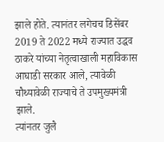झाले होते. त्यानंतर लगेचच डिसेंबर 2019 ते 2022 मध्ये राज्यात उद्धव ठाकरे यांच्या नेतृत्वाखाली महाविकास आघाडी सरकार आले, त्यावेळी चौथ्यावेळी राज्याचे ते उपमुख्यमंत्री झाले.
त्यांनतर जुलै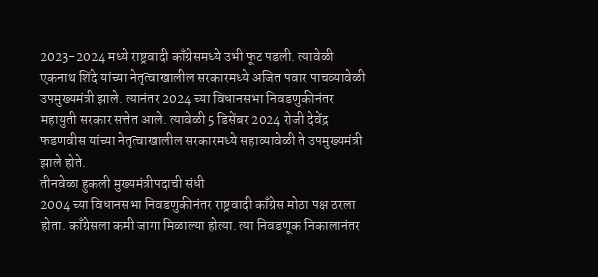2023-2024 मध्ये राष्ट्रवादी काँग्रेसमध्ये उभी फूट पडली. त्यावेळी एकनाथ शिंदे यांच्या नेतृत्वाखालील सरकारमध्ये अजित पवार पाचव्यावेळी उपमुख्यमंत्री झाले. त्यानंतर 2024 च्या विधानसभा निवडणुकीनंतर महायुती सरकार सत्तेत आले. त्यावेळी 5 डिसेंबर 2024 रोजी देवेंद्र फडणवीस यांच्या नेतृत्वाखालील सरकारमध्ये सहाव्यावेळी ते उपमुख्यमंत्री झाले होते.
तीनवेळा हुकली मुख्यमंत्रीपदाची संधी
2004 च्या विधानसभा निवडणुकीनंतर राष्ट्रवादी काँग्रेस मोठा पक्ष ठरला होता. काँग्रेसला कमी जागा मिळाल्या होत्या. त्या निवडणूक निकालानंतर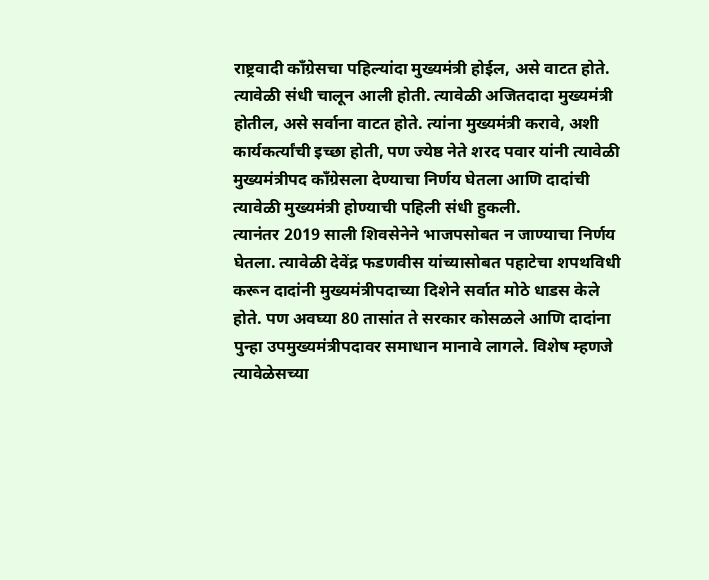राष्ट्रवादी काँग्रेसचा पहिल्यांदा मुख्यमंत्री होईल, असे वाटत होते. त्यावेळी संधी चालून आली होती. त्यावेळी अजितदादा मुख्यमंत्री होतील, असे सर्वाना वाटत होते. त्यांना मुख्यमंत्री करावे, अशी कार्यकर्त्यांची इच्छा होती, पण ज्येष्ठ नेते शरद पवार यांनी त्यावेळी मुख्यमंत्रीपद काँग्रेसला देण्याचा निर्णय घेतला आणि दादांची त्यावेळी मुख्यमंत्री होण्याची पहिली संधी हुकली.
त्यानंतर 2019 साली शिवसेनेने भाजपसोबत न जाण्याचा निर्णय घेतला. त्यावेळी देवेंद्र फडणवीस यांच्यासोबत पहाटेचा शपथविधी करून दादांनी मुख्यमंत्रीपदाच्या दिशेने सर्वात मोठे धाडस केले होते. पण अवघ्या 80 तासांत ते सरकार कोसळले आणि दादांना पुन्हा उपमुख्यमंत्रीपदावर समाधान मानावे लागले. विशेष म्हणजे त्यावेळेसच्या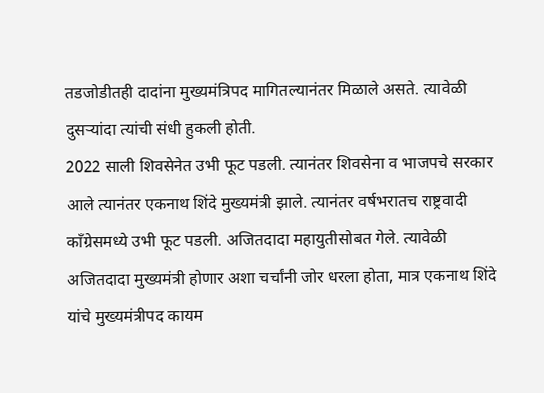तडजोडीतही दादांना मुख्यमंत्रिपद मागितल्यानंतर मिळाले असते. त्यावेळी दुसऱ्यांदा त्यांची संधी हुकली होती.
2022 साली शिवसेनेत उभी फूट पडली. त्यानंतर शिवसेना व भाजपचे सरकार आले त्यानंतर एकनाथ शिंदे मुख्यमंत्री झाले. त्यानंतर वर्षभरातच राष्ट्रवादी काँग्रेसमध्ये उभी फूट पडली. अजितदादा महायुतीसोबत गेले. त्यावेळी अजितदादा मुख्यमंत्री होणार अशा चर्चांनी जोर धरला होता, मात्र एकनाथ शिंदे यांचे मुख्यमंत्रीपद कायम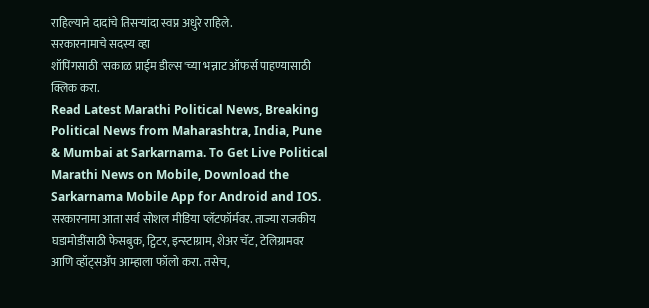राहिल्याने दादांचे तिसऱ्यांदा स्वप्न अधुरे राहिले.
सरकारनामाचे सदस्य व्हा
शॉपिंगसाठी 'सकाळ प्राईम डील्स'च्या भन्नाट ऑफर्स पाहण्यासाठी क्लिक करा.
Read Latest Marathi Political News, Breaking Political News from Maharashtra, India, Pune & Mumbai at Sarkarnama. To Get Live Political Marathi News on Mobile, Download the Sarkarnama Mobile App for Android and IOS. सरकारनामा आता सर्व सोशल मीडिया प्लॅटफॉर्मवर. ताज्या राजकीय घडामोडींसाठी फेसबुक, ट्विटर, इन्स्टाग्राम, शेअर चॅट, टेलिग्रामवर आणि व्हॉट्सॲप आम्हाला फॉलो करा. तसेच,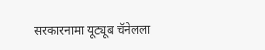सरकारनामा यूट्यूब चॅनेलला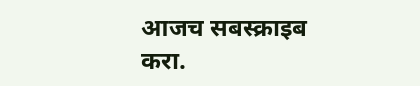आजच सबस्क्राइब करा.